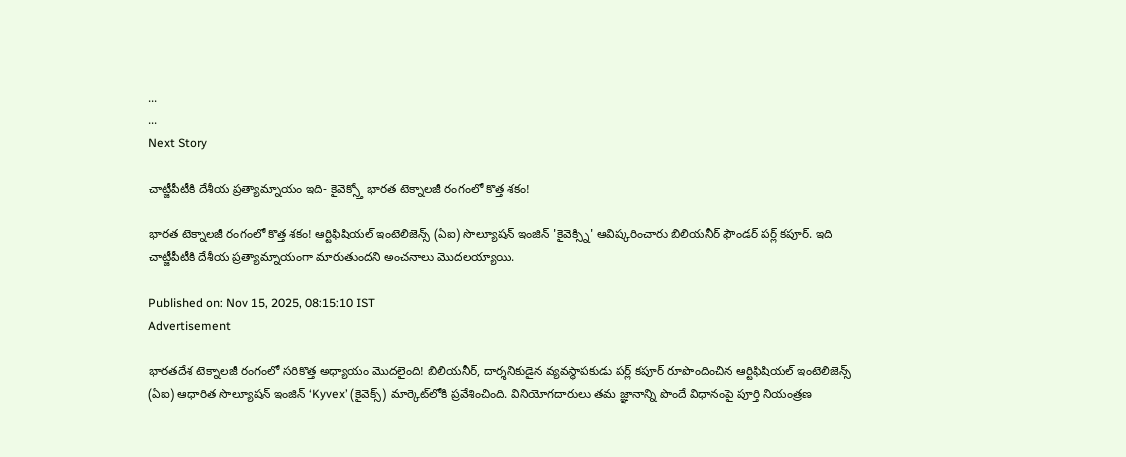...
...
Next Story

చాట్జీపీటీకి దేశీయ ప్రత్యామ్నాయం ఇది- కైవెక్స్తో భారత టెక్నాలజీ రంగంలో కొత్త శకం!

భారత టెక్నాలజీ రంగంలో కొత్త శకం! ఆర్టిఫిషియల్ ఇంటెలిజెన్స్ (ఏఐ) సొల్యూషన్ ఇంజిన్ 'కైవెక్స్ని' ఆవిష్కరించారు బిలియనీర్ ఫౌండర్ పర్ల్ కపూర్. ఇది చాట్జీపీటీకి దేశీయ ప్రత్యామ్నాయంగా మారుతుందని అంచనాలు మొదలయ్యాయి.

Published on: Nov 15, 2025, 08:15:10 IST
Advertisement

భారతదేశ టెక్నాలజీ రంగంలో సరికొత్త అధ్యాయం మొదలైంది! బిలియనీర్, దార్శనికుడైన వ్యవస్థాపకుడు పర్ల్ కపూర్ రూపొందించిన ఆర్టిఫిషియల్ ఇంటెలిజెన్స్ (ఏఐ) ఆధారిత సొల్యూషన్ ఇంజిన్ ‘Kyvex’ (కైవెక్స్) మార్కెట్‌లోకి ప్రవేశించింది. వినియోగదారులు తమ జ్ఞానాన్ని పొందే విధానంపై పూర్తి నియంత్రణ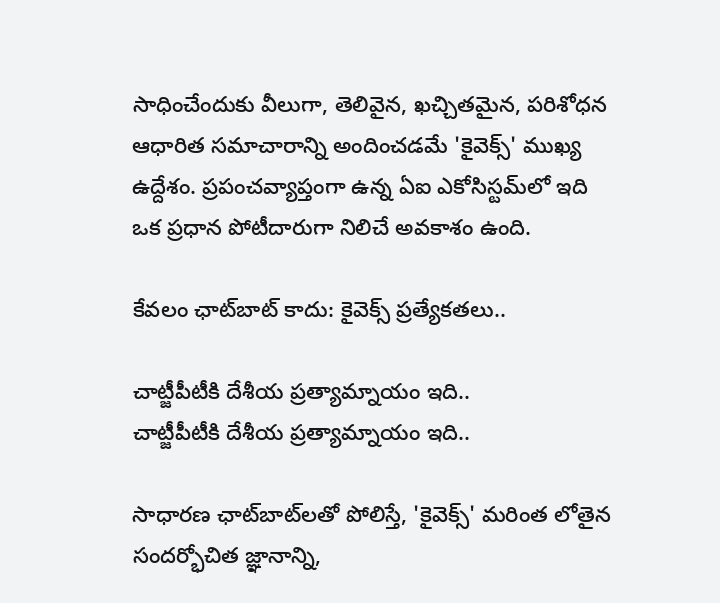సాధించేందుకు వీలుగా, తెలివైన, ఖచ్చితమైన, పరిశోధన ఆధారిత సమాచారాన్ని అందించడమే 'కైవెక్స్' ముఖ్య ఉద్దేశం. ప్రపంచవ్యాప్తంగా ఉన్న ఏఐ ఎకోసిస్టమ్‌లో ఇది ఒక ప్రధాన పోటీదారుగా నిలిచే అవకాశం ఉంది.

కేవలం ఛాట్‌బాట్ కాదు: కైవెక్స్ ప్రత్యేకతలు..

చాట్జీపీటీకి దేశీయ ప్రత్యామ్నాయం ఇది..
చాట్జీపీటీకి దేశీయ ప్రత్యామ్నాయం ఇది..

సాధారణ ఛాట్‌బాట్‌లతో పోలిస్తే, 'కైవెక్స్' మరింత లోతైన సందర్భోచిత జ్ఞానాన్ని,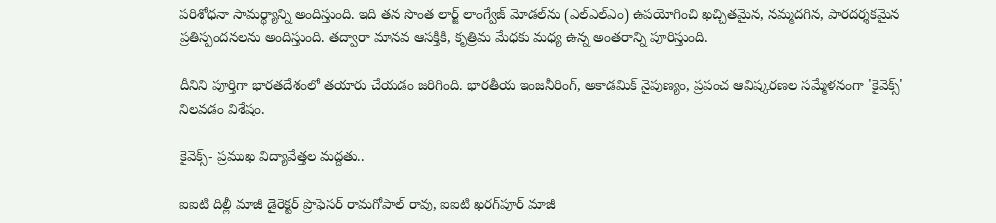పరిశోధనా సామర్థ్యాన్ని అందిస్తుంది. ఇది తన సొంత లార్జ్ లాంగ్వేజ్ మోడల్‌ను (ఎల్ఎల్ఎం) ఉపయోగించి ఖచ్చితమైన, నమ్మదగిన, పారదర్శకమైన ప్రతిస్పందనలను అందిస్తుంది. తద్వారా మానవ ఆసక్తికి, కృత్రిమ మేధకు మధ్య ఉన్న అంతరాన్ని పూరిస్తుంది.

దీనిని పూర్తిగా భారతదేశంలో తయారు చేయడం జరిగింది. భారతీయ ఇంజనీరింగ్, అకాడమిక్ నైపుణ్యం, ప్రపంచ ఆవిష్కరణల సమ్మేళనంగా 'కైవెక్స్' నిలవడం విశేషం.

కైవెక్స్- ప్రముఖ విద్యావేత్తల మద్దతు..

ఐఐటి దిల్లీ మాజీ డైరెక్టర్ ప్రొఫెసర్ రామగోపాల్ రావు, ఐఐటి ఖరగ్‌పూర్ మాజీ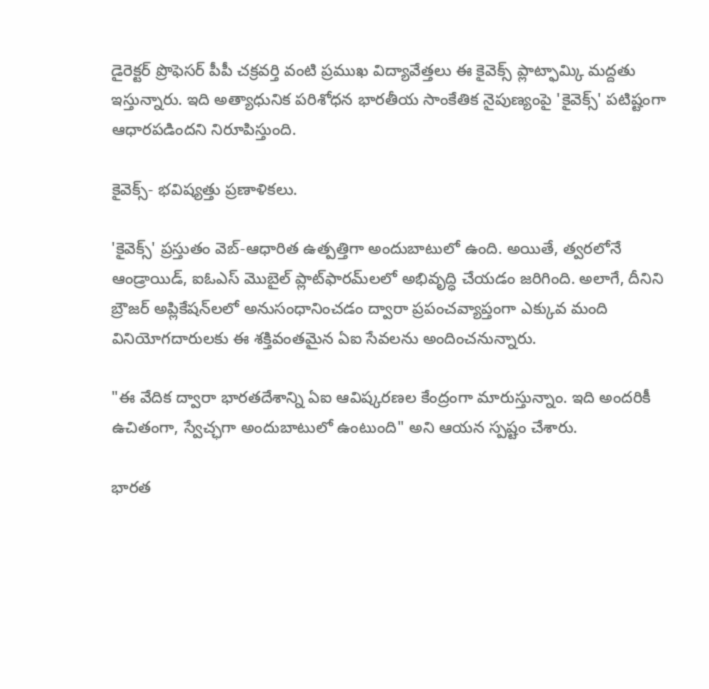డైరెక్టర్ ప్రొఫెసర్ పీపీ చక్రవర్తి వంటి ప్రముఖ విద్యావేత్తలు ఈ కైవెక్స్ ప్లాట్ఫామ్కి మద్దతు ఇస్తున్నారు. ఇది అత్యాధునిక పరిశోధన భారతీయ సాంకేతిక నైపుణ్యంపై 'కైవెక్స్' పటిష్టంగా ఆధారపడిందని నిరూపిస్తుంది.

కైవెక్స్- భవిష్యత్తు ప్రణాళికలు.

'కైవెక్స్' ప్రస్తుతం వెబ్-ఆధారిత ఉత్పత్తిగా అందుబాటులో ఉంది. అయితే, త్వరలోనే ఆండ్రాయిడ్, ఐఓఎస్ మొబైల్ ప్లాట్‌ఫారమ్‌లలో అభివృద్ధి చేయడం జరిగింది. అలాగే, దీనిని బ్రౌజర్ అప్లికేషన్‌లలో అనుసంధానించడం ద్వారా ప్రపంచవ్యాప్తంగా ఎక్కువ మంది వినియోగదారులకు ఈ శక్తివంతమైన ఏఐ సేవలను అందించనున్నారు.

"ఈ వేదిక ద్వారా భారతదేశాన్ని ఏఐ ఆవిష్కరణల కేంద్రంగా మారుస్తున్నాం. ఇది అందరికీ ఉచితంగా, స్వేచ్ఛగా అందుబాటులో ఉంటుంది" అని ఆయన స్పష్టం చేశారు.

భారత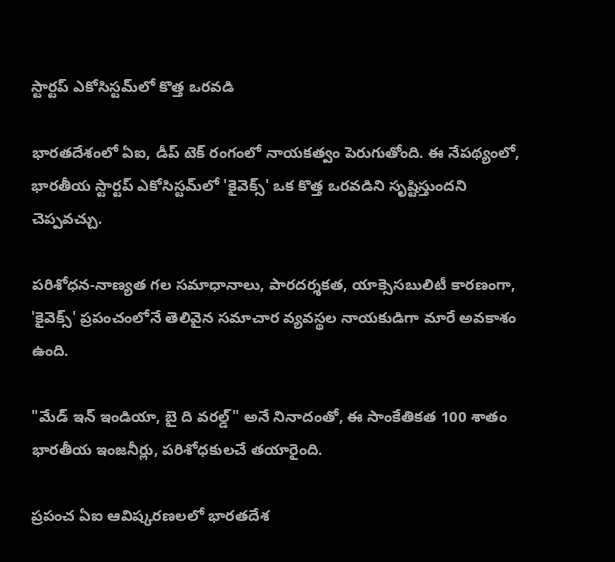స్టార్టప్ ఎకోసిస్టమ్‌లో కొత్త ఒరవడి

భారతదేశంలో ఏఐ, డీప్ టెక్ రంగంలో నాయకత్వం పెరుగుతోంది. ఈ నేపథ్యంలో, భారతీయ స్టార్టప్ ఎకోసిస్టమ్‌లో 'కైవెక్స్' ఒక కొత్త ఒరవడిని సృష్టిస్తుందని చెప్పవచ్చు.

పరిశోధన-నాణ్యత గల సమాధానాలు, పారదర్శకత, యాక్సెసబులిటీ కారణంగా, 'కైవెక్స్' ప్రపంచంలోనే తెలివైన సమాచార వ్యవస్థల నాయకుడిగా మారే అవకాశం ఉంది.

"మేడ్ ఇన్ ఇండియా, బై ది వరల్డ్" అనే నినాదంతో, ఈ సాంకేతికత 100 శాతం భారతీయ ఇంజనీర్లు, పరిశోధకులచే తయారైంది.

ప్రపంచ ఏఐ ఆవిష్కరణలలో భారతదేశ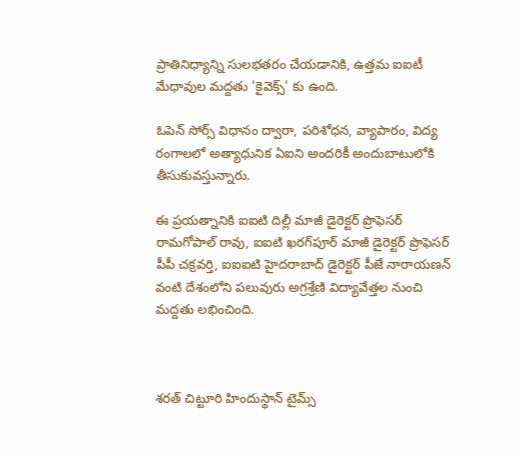ప్రాతినిధ్యాన్ని సులభతరం చేయడానికి, ఉత్తమ ఐఐటీ మేధావుల మద్దతు 'కైవెక్స్' కు ఉంది.

ఓపెన్ సోర్స్ విధానం ద్వారా, పరిశోధన, వ్యాపారం, విద్య రంగాలలో అత్యాధునిక ఏఐని అందరికీ అందుబాటులోకి తీసుకువస్తున్నారు.

ఈ ప్రయత్నానికి ఐఐటి దిల్లీ మాజీ డైరెక్టర్ ప్రొఫెసర్ రామగోపాల్ రావు, ఐఐటి ఖరగ్‌పూర్ మాజీ డైరెక్టర్ ప్రొఫెసర్ పీపీ చక్రవర్తి, ఐఐఐటి హైదరాబాద్ డైరెక్టర్ పీజే నారాయణన్ వంటి దేశంలోని పలువురు అగ్రశ్రేణి విద్యావేత్తల నుంచి మద్దతు లభించింది.



శరత్ చిట్టూరి హిందుస్థాన్ టైమ్స్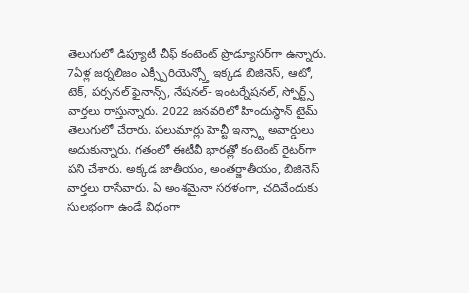తెలుగులో డిప్యూటీ చీఫ్ కంటెంట్ ప్రొడ్యూసర్‌గా ఉన్నారు. 7ఏళ్ల జర్నలిజం ఎక్స్పీరియెన్స్తో ఇక్కడ బిజినెస్, ఆటో, టెక్, పర్సనల్ ఫైనాన్స్, నేషనల్- ఇంటర్నేషనల్, స్పోర్ట్స్ వార్తలు రాస్తున్నారు. 2022 జనవరిలో హిందుస్థాన్ టైమ్ తెలుగులో చేరారు. పలుమార్లు హెచ్టీ ఇన్స్టా అవార్డులు అదుకున్నారు. గతంలో ఈటీవీ భారత్లో కంటెంట్ రైటర్‌గా పని చేశారు. అక్కడ జాతీయం, అంతర్జాతీయం, బిజినెస్ వార్తలు రాసేవారు. ఏ అంశమైనా సరళంగా, చదివేందుకు సులభంగా ఉండే విధంగా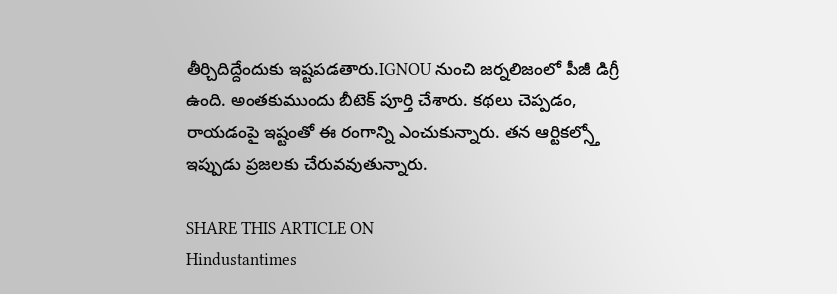తీర్చిదిద్దేందుకు ఇష్టపడతారు.IGNOU నుంచి జర్నలిజంలో పీజీ డిగ్రీ ఉంది. అంతకుముందు బీటెక్ పూర్తి చేశారు. కథలు చెప్పడం, రాయడంపై ఇష్టంతో ఈ రంగాన్ని ఎంచుకున్నారు. తన ఆర్టికల్స్తో ఇప్పుడు ప్రజలకు చేరువవుతున్నారు.

SHARE THIS ARTICLE ON
Hindustantimes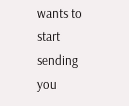wants to start sending you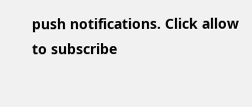push notifications. Click allow to subscribe